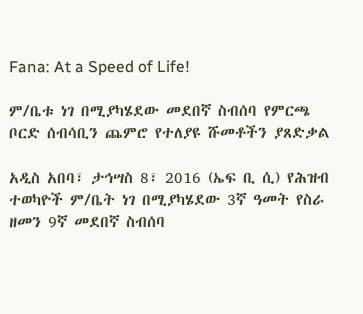Fana: At a Speed of Life!

ም/ቤቱ ነገ በሚያካሄደው መደበኛ ስብሰባ የምርጫ ቦርድ ሰብሳቢን ጨምሮ የተለያዩ ሹመቶችን ያጸድቃል

አዲስ አበባ፣ ታኅሣስ 8፣ 2016 (ኤፍ ቢ ሲ) የሕዝብ ተወካዮች ም/ቤት ነገ በሚያካሄደው 3ኛ ዓመት የስራ ዘመን 9ኛ መደበኛ ስብሰባ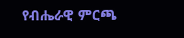የብሔራዊ ምርጫ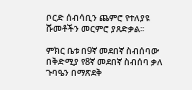ቦርድ ሰብሳቢን ጨምሮ የተለያዩ ሹመቶችን መርምሮ ያጸድቃል፡፡

ምክር ቤቱ በ9ኛ መደበኛ ስብሰባው በቅድሚያ የ8ኛ መደበኛ ስብሰባ ቃለ ጉባዔን በማጽደቅ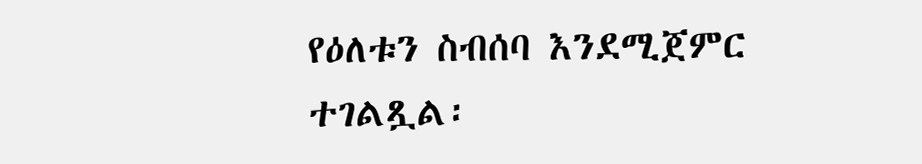የዕለቱን ስብሰባ እንደሚጀምር ተገልጿል፡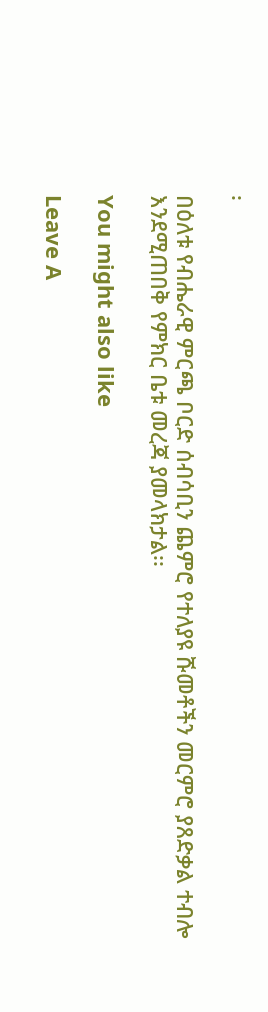፡

በዕለቱ የብሔራዊ ምርጫ ቦርድ ሰብሳቢን ጨምሮ የተለያዩ ሹመቶችን መርምሮ ያጸድቃል ተብሎ እንደሚጠበቅ የምክር ቤቱ መረጃ ያመላክታል፡፡

You might also like

Leave A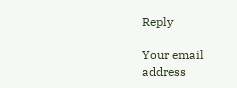Reply

Your email address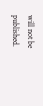will not be published.